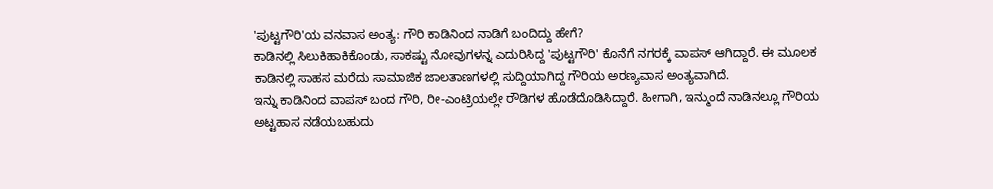'ಪುಟ್ಟಗೌರಿ'ಯ ವನವಾಸ ಅಂತ್ಯ: ಗೌರಿ ಕಾಡಿನಿಂದ ನಾಡಿಗೆ ಬಂದಿದ್ದು ಹೇಗೆ?
ಕಾಡಿನಲ್ಲಿ ಸಿಲುಕಿಹಾಕಿಕೊಂಡು, ಸಾಕಷ್ಟು ನೋವುಗಳನ್ನ ಎದುರಿಸಿದ್ದ 'ಪುಟ್ಟಗೌರಿ' ಕೊನೆಗೆ ನಗರಕ್ಕೆ ವಾಪಸ್ ಆಗಿದ್ದಾರೆ. ಈ ಮೂಲಕ ಕಾಡಿನಲ್ಲಿ ಸಾಹಸ ಮರೆದು ಸಾಮಾಜಿಕ ಜಾಲತಾಣಗಳಲ್ಲಿ ಸುದ್ದಿಯಾಗಿದ್ದ ಗೌರಿಯ ಅರಣ್ಯವಾಸ ಅಂತ್ಯವಾಗಿದೆ.
ಇನ್ನು ಕಾಡಿನಿಂದ ವಾಪಸ್ ಬಂದ ಗೌರಿ, ರೀ-ಎಂಟ್ರಿಯಲ್ಲೇ ರೌಡಿಗಳ ಹೊಡೆದೊಡಿಸಿದ್ದಾರೆ. ಹೀಗಾಗಿ, ಇನ್ಮುಂದೆ ನಾಡಿನಲ್ಲೂ ಗೌರಿಯ ಅಟ್ಟಹಾಸ ನಡೆಯಬಹುದು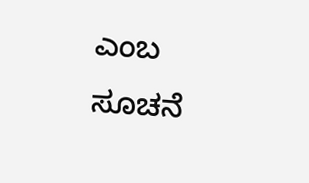ಎಂಬ ಸೂಚನೆ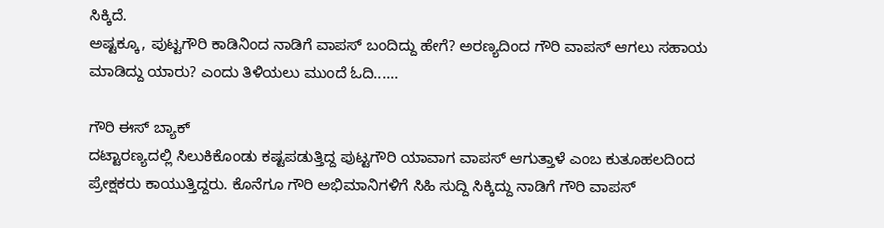ಸಿಕ್ಕಿದೆ.
ಅಷ್ಟಕ್ಕೂ, ಪುಟ್ಟಗೌರಿ ಕಾಡಿನಿಂದ ನಾಡಿಗೆ ವಾಪಸ್ ಬಂದಿದ್ದು ಹೇಗೆ? ಅರಣ್ಯದಿಂದ ಗೌರಿ ವಾಪಸ್ ಆಗಲು ಸಹಾಯ ಮಾಡಿದ್ದು ಯಾರು? ಎಂದು ತಿಳಿಯಲು ಮುಂದೆ ಓದಿ......

ಗೌರಿ ಈಸ್ ಬ್ಯಾಕ್
ದಟ್ಟಾರಣ್ಯದಲ್ಲಿ ಸಿಲುಕಿಕೊಂಡು ಕಷ್ಟಪಡುತ್ತಿದ್ದ ಪುಟ್ಟಗೌರಿ ಯಾವಾಗ ವಾಪಸ್ ಆಗುತ್ತಾಳೆ ಎಂಬ ಕುತೂಹಲದಿಂದ ಪ್ರೇಕ್ಷಕರು ಕಾಯುತ್ತಿದ್ದರು. ಕೊನೆಗೂ ಗೌರಿ ಅಭಿಮಾನಿಗಳಿಗೆ ಸಿಹಿ ಸುದ್ದಿ ಸಿಕ್ಕಿದ್ದು ನಾಡಿಗೆ ಗೌರಿ ವಾಪಸ್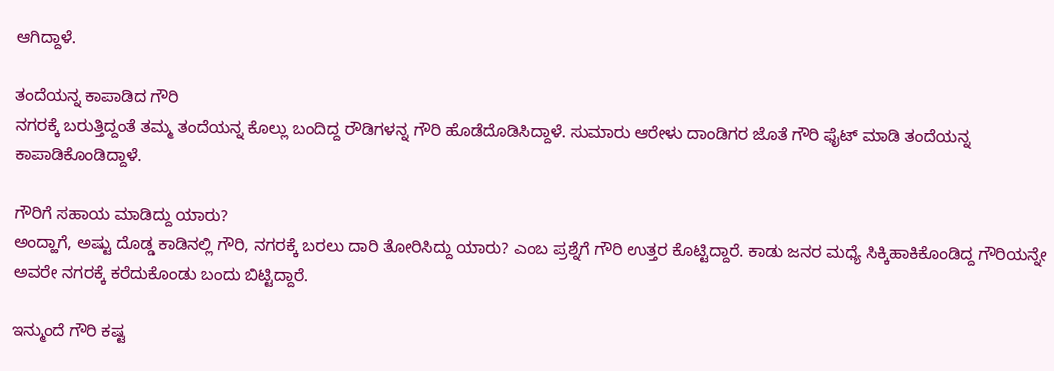ಆಗಿದ್ದಾಳೆ.

ತಂದೆಯನ್ನ ಕಾಪಾಡಿದ ಗೌರಿ
ನಗರಕ್ಕೆ ಬರುತ್ತಿದ್ದಂತೆ ತಮ್ಮ ತಂದೆಯನ್ನ ಕೊಲ್ಲು ಬಂದಿದ್ದ ರೌಡಿಗಳನ್ನ ಗೌರಿ ಹೊಡೆದೊಡಿಸಿದ್ದಾಳೆ. ಸುಮಾರು ಆರೇಳು ದಾಂಡಿಗರ ಜೊತೆ ಗೌರಿ ಫೈಟ್ ಮಾಡಿ ತಂದೆಯನ್ನ ಕಾಪಾಡಿಕೊಂಡಿದ್ದಾಳೆ.

ಗೌರಿಗೆ ಸಹಾಯ ಮಾಡಿದ್ದು ಯಾರು?
ಅಂದ್ಹಾಗೆ, ಅಷ್ಟು ದೊಡ್ಡ ಕಾಡಿನಲ್ಲಿ ಗೌರಿ, ನಗರಕ್ಕೆ ಬರಲು ದಾರಿ ತೋರಿಸಿದ್ದು ಯಾರು? ಎಂಬ ಪ್ರಶ್ನೆಗೆ ಗೌರಿ ಉತ್ತರ ಕೊಟ್ಟಿದ್ದಾರೆ. ಕಾಡು ಜನರ ಮಧ್ಯೆ ಸಿಕ್ಕಿಹಾಕಿಕೊಂಡಿದ್ದ ಗೌರಿಯನ್ನೇ ಅವರೇ ನಗರಕ್ಕೆ ಕರೆದುಕೊಂಡು ಬಂದು ಬಿಟ್ಟಿದ್ದಾರೆ.

ಇನ್ಮುಂದೆ ಗೌರಿ ಕಷ್ಟ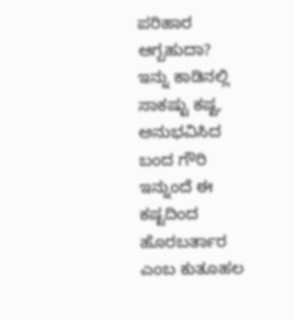ಪರಿಹಾರ ಆಗ್ಬಹುದಾ?
ಇನ್ನು ಕಾಡಿನಲ್ಲಿ ಸಾಕಷ್ಟು ಕಷ್ಟ, ಅನುಭವಿಸಿದ ಬಂದ ಗೌರಿ ಇನ್ನುಂದೆ ಈ ಕಷ್ಟದಿಂದ ಹೊರಬರ್ತಾರ ಎಂಬ ಕುತೂಹಲ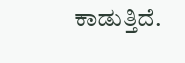ಕಾಡುತ್ತಿದೆ.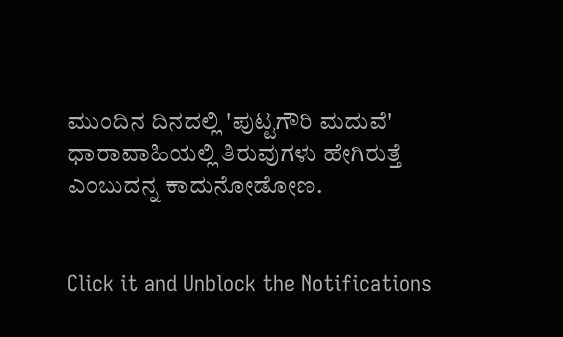ಮುಂದಿನ ದಿನದಲ್ಲಿ 'ಪುಟ್ಟಗೌರಿ ಮದುವೆ' ಧಾರಾವಾಹಿಯಲ್ಲಿ ತಿರುವುಗಳು ಹೇಗಿರುತ್ತೆ ಎಂಬುದನ್ನ ಕಾದುನೋಡೋಣ.


Click it and Unblock the Notifications